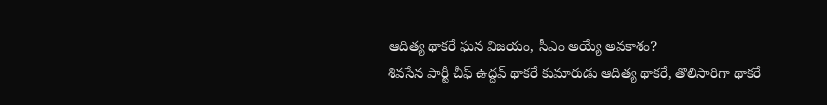ఆదిత్య థాకరే ఘన విజయం, సీఎం అయ్యే అవకాశం?
శివసేన పార్టీ చీఫ్ ఉద్దవ్ థాకరే కుమారుడు ఆదిత్య థాకరే, తొలిసారిగా థాకరే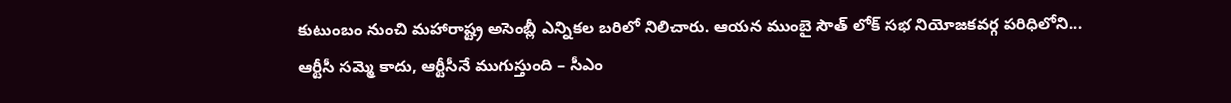కుటుంబం నుంచి మహారాష్ట్ర అసెంబ్లీ ఎన్నికల బరిలో నిలిచారు. ఆయన ముంబై సౌత్ లోక్ సభ నియోజకవర్గ పరిధిలోని...
ఆర్టీసీ సమ్మె కాదు, ఆర్టీసీనే ముగుస్తుంది – సీఎం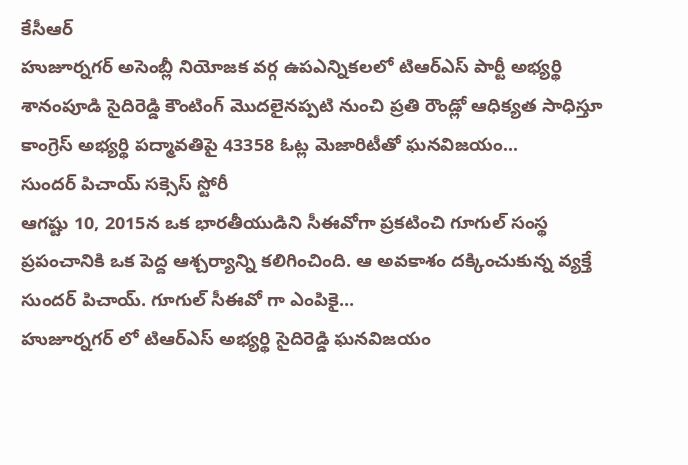కేసీఆర్
హుజూర్నగర్ అసెంబ్లీ నియోజక వర్గ ఉపఎన్నికలలో టిఆర్ఎస్ పార్టీ అభ్యర్థి శానంపూడి సైదిరెడ్డి కౌంటింగ్ మొదలైనప్పటి నుంచి ప్రతి రౌండ్లో ఆధిక్యత సాధిస్తూ కాంగ్రెస్ అభ్యర్థి పద్మావతిపై 43358 ఓట్ల మెజారిటీతో ఘనవిజయం...
సుందర్ పిచాయ్ సక్సెస్ స్టోరీ
ఆగష్టు 10, 2015న ఒక భారతీయుడిని సీఈవోగా ప్రకటించి గూగుల్ సంస్థ ప్రపంచానికి ఒక పెద్ద ఆశ్చర్యాన్ని కలిగించింది. ఆ అవకాశం దక్కించుకున్న వ్యక్తే సుందర్ పిచాయ్. గూగుల్ సీఈవో గా ఎంపికై...
హుజూర్నగర్ లో టిఆర్ఎస్ అభ్యర్థి సైదిరెడ్డి ఘనవిజయం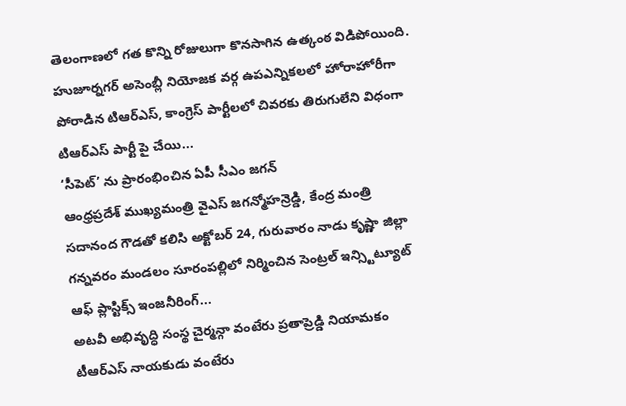తెలంగాణలో గత కొన్ని రోజులుగా కొనసాగిన ఉత్కంఠ విడిపోయింది. హుజూర్నగర్ అసెంబ్లీ నియోజక వర్గ ఉపఎన్నికలలో హోరాహోరీగా పోరాడిన టిఆర్ఎస్, కాంగ్రెస్ పార్టీలలో చివరకు తిరుగులేని విధంగా టిఆర్ఎస్ పార్టీ పై చేయి...
‘సీపెట్’ ను ప్రారంభించిన ఏపీ సీఎం జగన్
ఆంధ్రప్రదేశ్ ముఖ్యమంత్రి వైఎస్ జగన్మోహన్రెడ్డి, కేంద్ర మంత్రి సదానంద గౌడతో కలిసి అక్టోబర్ 24, గురువారం నాడు కృష్ణా జిల్లా గన్నవరం మండలం సూరంపల్లిలో నిర్మించిన సెంట్రల్ ఇన్స్టిట్యూట్ ఆఫ్ ప్లాస్టిక్స్ ఇంజనీరింగ్...
అటవీ అభివృద్ధి సంస్థ చైర్మన్గా వంటేరు ప్రతాప్రెడ్డి నియామకం
టీఆర్ఎస్ నాయకుడు వంటేరు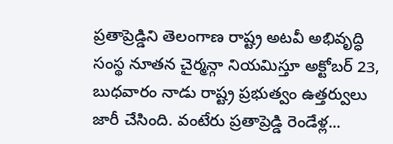ప్రతాప్రెడ్డిని తెలంగాణ రాష్ట్ర అటవీ అభివృద్ధి సంస్థ నూతన చైర్మన్గా నియమిస్తూ అక్టోబర్ 23, బుధవారం నాడు రాష్ట్ర ప్రభుత్వం ఉత్తర్వులు జారీ చేసింది. వంటేరు ప్రతాప్రెడ్డి రెండేళ్ల...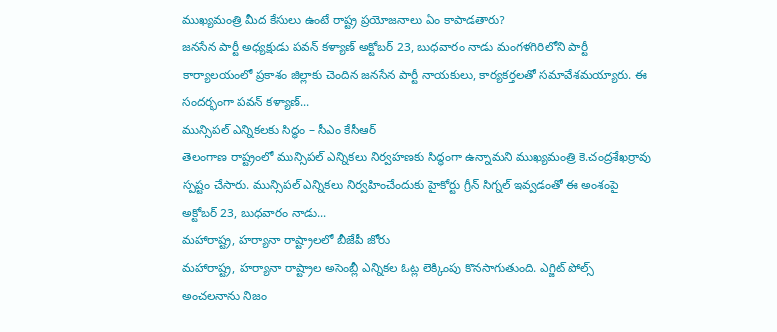ముఖ్యమంత్రి మీద కేసులు ఉంటే రాష్ట్ర ప్రయోజనాలు ఏం కాపాడతారు?
జనసేన పార్టీ అధ్యక్షుడు పవన్ కళ్యాణ్ అక్టోబర్ 23, బుధవారం నాడు మంగళగిరిలోని పార్టీ కార్యాలయంలో ప్రకాశం జిల్లాకు చెందిన జనసేన పార్టీ నాయకులు, కార్యకర్తలతో సమావేశమయ్యారు. ఈ సందర్భంగా పవన్ కళ్యాణ్...
మున్సిపల్ ఎన్నికలకు సిద్ధం – సీఎం కేసీఆర్
తెలంగాణ రాష్ట్రంలో మున్సిపల్ ఎన్నికలు నిర్వహణకు సిద్ధంగా ఉన్నామని ముఖ్యమంత్రి కె.చంద్రశేఖర్రావు స్పష్టం చేసారు. మున్సిపల్ ఎన్నికలు నిర్వహించేందుకు హైకోర్టు గ్రీన్ సిగ్నల్ ఇవ్వడంతో ఈ అంశంపై అక్టోబర్ 23, బుధవారం నాడు...
మహారాష్ట్ర, హర్యానా రాష్ట్రాలలో బీజేపీ జోరు
మహారాష్ట్ర, హర్యానా రాష్ట్రాల అసెంబ్లీ ఎన్నికల ఓట్ల లెక్కింపు కొనసాగుతుంది. ఎగ్జిట్ పోల్స్ అంచలనాను నిజం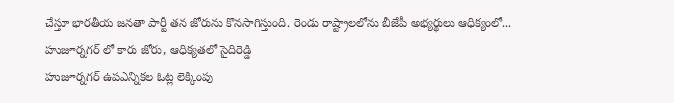చేస్తూ భారతీయ జనతా పార్టీ తన జోరును కొనసాగిస్తుంది. రెండు రాష్ట్రాలలోను బీజేపీ అభ్యర్థులు ఆధిక్యంలో...
హుజూర్నగర్ లో కారు జోరు, ఆధిక్యతలో సైదిరెడ్డి
హుజూర్నగర్ ఉపఎన్నికల ఓట్ల లెక్కింపు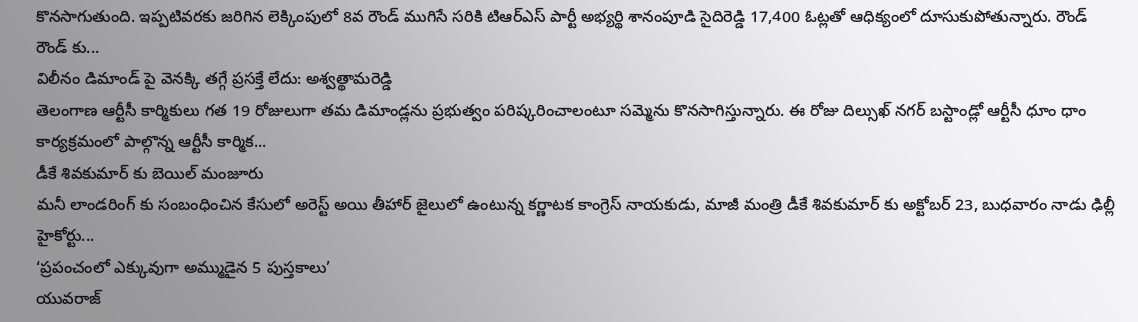కొనసాగుతుంది. ఇప్పటివరకు జరిగిన లెక్కింపులో 8వ రౌండ్ ముగిసే సరికి టిఆర్ఎస్ పార్టీ అభ్యర్థి శానంపూడి సైదిరెడ్డి 17,400 ఓట్లతో ఆధిక్యంలో దూసుకుపోతున్నారు. రౌండ్ రౌండ్ కు...
విలీనం డిమాండ్ పై వెనక్కి తగ్గే ప్రసక్తే లేదు: అశ్వత్థామరెడ్డి
తెలంగాణ ఆర్టీసీ కార్మికులు గత 19 రోజులుగా తమ డిమాండ్లను ప్రభుత్వం పరిష్కరించాలంటూ సమ్మెను కొనసాగిస్తున్నారు. ఈ రోజు దిల్సుఖ్ నగర్ బస్టాండ్లో ఆర్టీసీ ధూం ధాం కార్యక్రమంలో పాల్గొన్న ఆర్టీసీ కార్మిక...
డీకే శివకుమార్ కు బెయిల్ మంజూరు
మనీ లాండరింగ్ కు సంబంధించిన కేసులో అరెస్ట్ అయి తీహార్ జైలులో ఉంటున్న కర్ణాటక కాంగ్రెస్ నాయకుడు, మాజీ మంత్రి డీకే శివకుమార్ కు అక్టోబర్ 23, బుధవారం నాడు ఢిల్లీ హైకోర్టు...
‘ప్రపంచంలో ఎక్కువుగా అమ్ముడైన 5 పుస్తకాలు’
యువరాజ్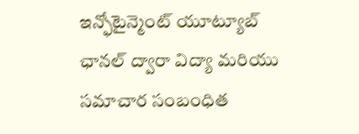ఇన్ఫోటైన్మెంట్ యూట్యూబ్ ఛానల్ ద్వారా విద్యా మరియు సమాచార సంబంధిత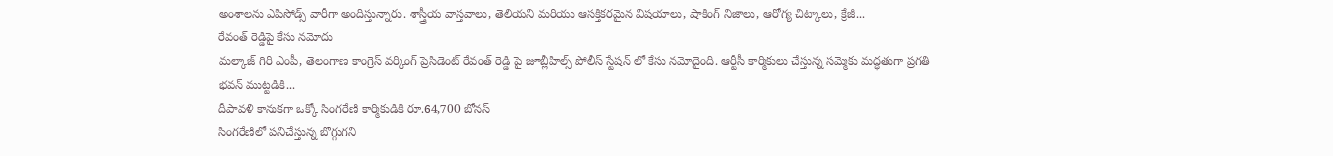అంశాలను ఎపిసోడ్స్ వారీగా అందిస్తున్నారు. శాస్త్రీయ వాస్తవాలు, తెలియని మరియు ఆసక్తికరమైన విషయాలు, షాకింగ్ నిజాలు, ఆరోగ్య చిట్కాలు, క్రేజీ...
రేవంత్ రెడ్డిపై కేసు నమోదు
మల్కాజ్ గిరి ఎంపీ, తెలంగాణ కాంగ్రెస్ వర్కింగ్ ప్రెసిడెంట్ రేవంత్ రెడ్డి పై జూబ్లీహిల్స్ పోలీస్ స్టేషన్ లో కేసు నమోదైంది. ఆర్టీసీ కార్మికులు చేస్తున్న సమ్మెకు మద్ధతుగా ప్రగతి భవన్ ముట్టడికి...
దీపావళి కానుకగా ఒక్కో సింగరేణి కార్మికుడికి రూ.64,700 బోనస్
సింగరేణిలో పనిచేస్తున్న బొగ్గుగని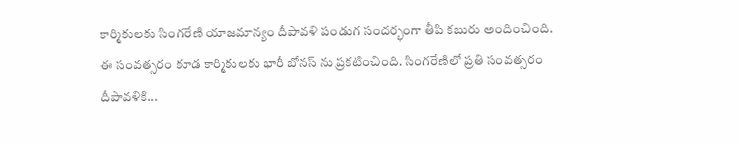కార్మికులకు సింగరేణి యాజమాన్యం దీపావళి పండుగ సందర్భంగా తీపి కబురు అందించింది. ఈ సంవత్సరం కూడ కార్మికులకు భారీ బోనస్ ను ప్రకటించింది. సింగరేణిలో ప్రతి సంవత్సరం దీపావళికి...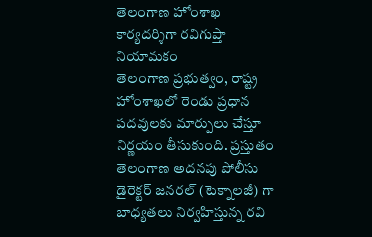తెలంగాణ హోంశాఖ కార్యదర్శిగా రవిగుప్తా నియామకం
తెలంగాణ ప్రభుత్వం, రాష్ట్ర హోంశాఖలో రెండు ప్రధాన పదవులకు మార్పులు చేస్తూ నిర్ణయం తీసుకుంది. ప్రస్తుతం తెలంగాణ అదనపు పోలీసు డైరెక్టర్ జనరల్ (టెక్నాలజీ) గా బాధ్యతలు నిర్వహిస్తున్న రవి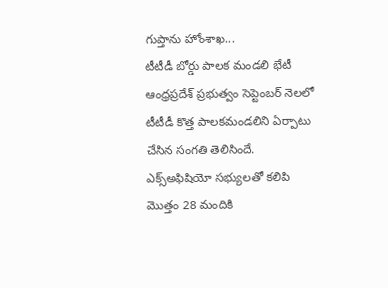గుప్తాను హోంశాఖ...
టీటీడీ బోర్డు పాలక మండలి భేటీ
ఆంధ్రప్రదేశ్ ప్రభుత్వం సెప్టెంబర్ నెలలో టీటీడీ కొత్త పాలకమండలిని ఏర్పాటు చేసిన సంగతి తెలిసిందే. ఎక్స్అఫిషియో సభ్యులతో కలిపి మొత్తం 28 మందికి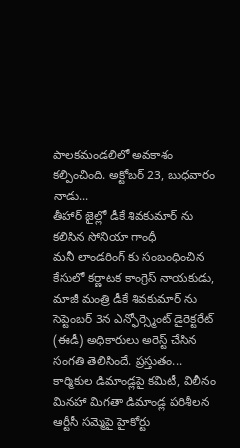పాలకమండలిలో అవకాశం కల్పించింది. అక్టోబర్ 23, బుధవారం నాడు...
తీహార్ జైల్లో డీకే శివకుమార్ ను కలిసిన సోనియా గాంధీ
మనీ లాండరింగ్ కు సంబంధించిన కేసులో కర్ణాటక కాంగ్రెస్ నాయకుడు, మాజీ మంత్రి డీకే శివకుమార్ ను సెప్టెంబర్ 3న ఎన్ఫోర్స్మెంట్ డైరెక్టరేట్ (ఈడీ) అధికారులు అరెస్ట్ చేసిన సంగతి తెలిసిందే. ప్రస్తుతం...
కార్మికుల డిమాండ్లపై కమిటీ, విలీనం మినహా మిగతా డిమాండ్ల పరిశీలన
ఆర్టీసీ సమ్మెపై హైకోర్టు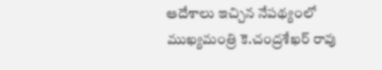ఆదేశాలు ఇచ్చిన నేపథ్యంలో ముఖ్యమంత్రి కె.చంద్రశేఖర్ రావు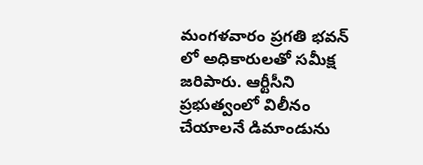మంగళవారం ప్రగతి భవన్ లో అధికారులతో సమీక్ష జరిపారు. ఆర్టీసీని ప్రభుత్వంలో విలీనం చేయాలనే డిమాండును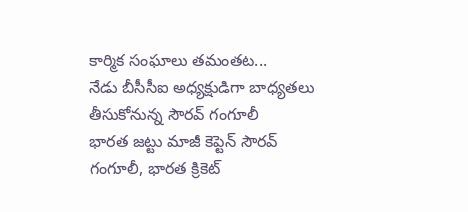కార్మిక సంఘాలు తమంతట...
నేడు బీసీసీఐ అధ్యక్షుడిగా బాధ్యతలు తీసుకోనున్న సౌరవ్ గంగూలీ
భారత జట్టు మాజీ కెప్టెన్ సౌరవ్ గంగూలీ, భారత క్రికెట్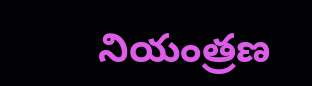నియంత్రణ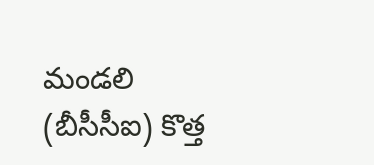మండలి (బీసీసీఐ) కొత్త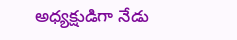అధ్యక్షుడిగా నేడు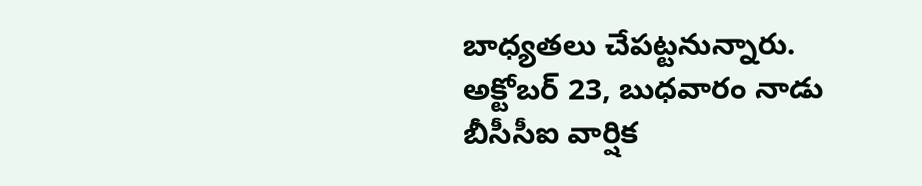బాధ్యతలు చేపట్టనున్నారు. అక్టోబర్ 23, బుధవారం నాడు బీసీసీఐ వార్షిక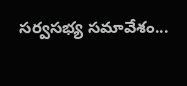సర్వసభ్య సమావేశం...